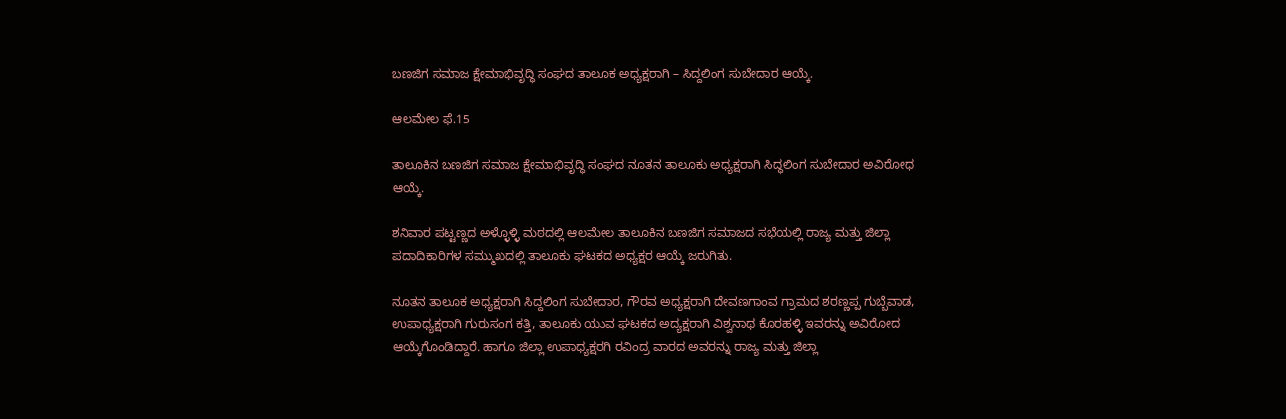ಬಣಜಿಗ ಸಮಾಜ ಕ್ಷೇಮಾಭಿವೃದ್ಧಿ ಸಂಘದ ತಾಲೂಕ ಅಧ್ಯಕ್ಷರಾಗಿ – ಸಿದ್ದಲಿಂಗ ಸುಬೇದಾರ ಆಯ್ಕೆ.

ಆಲಮೇಲ ಫೆ.15

ತಾಲೂಕಿನ ಬಣಜಿಗ ಸಮಾಜ ಕ್ಷೇಮಾಭಿವೃದ್ಧಿ ಸಂಘದ ನೂತನ ತಾಲೂಕು ಅಧ್ಯಕ್ಷರಾಗಿ ಸಿದ್ಧಲಿಂಗ ಸುಬೇದಾರ ಅವಿರೋಧ ಆಯ್ಕೆ.

ಶನಿವಾರ ಪಟ್ಟಣ್ಣದ ಅಳ್ಳೊಳ್ಳಿ ಮಠದಲ್ಲಿ ಆಲಮೇಲ ತಾಲೂಕಿನ ಬಣಜಿಗ ಸಮಾಜದ ಸಭೆಯಲ್ಲಿ ರಾಜ್ಯ ಮತ್ತು ಜಿಲ್ಲಾ ಪದಾದಿಕಾರಿಗಳ ಸಮ್ಮುಖದಲ್ಲಿ ತಾಲೂಕು ಘಟಕದ ಅಧ್ಯಕ್ಷರ ಆಯ್ಕೆ ಜರುಗಿತು.

ನೂತನ ತಾಲೂಕ ಅಧ್ಯಕ್ಷರಾಗಿ ಸಿದ್ದಲಿಂಗ ಸುಬೇದಾರ, ಗೌರವ ಅಧ್ಯಕ್ಷರಾಗಿ ದೇವಣಗಾಂವ ಗ್ರಾಮದ ಶರಣ್ಣಪ್ಪ ಗುಬ್ಬೆವಾಡ, ಉಪಾಧ್ಯಕ್ಷರಾಗಿ ಗುರುಸಂಗ ಕತ್ತಿ, ತಾಲೂಕು ಯುವ ಘಟಕದ ಅದ್ಯಕ್ಷರಾಗಿ ವಿಶ್ವನಾಥ ಕೊರಹಳ್ಳಿ ಇವರನ್ನು ಅವಿರೋದ ಆಯ್ಕೆಗೊಂಡಿದ್ದಾರೆ. ಹಾಗೂ ಜಿಲ್ಲಾ ಉಪಾಧ್ಯಕ್ಷರಗಿ ರವಿಂದ್ರ ವಾರದ ಅವರನ್ನು ರಾಜ್ಯ ಮತ್ತು ಜಿಲ್ಲಾ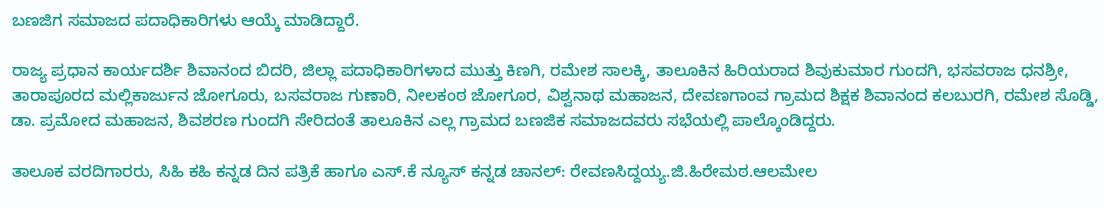ಬಣಜಿಗ ಸಮಾಜದ ಪದಾಧಿಕಾರಿಗಳು ಆಯ್ಕೆ ಮಾಡಿದ್ದಾರೆ.

ರಾಜ್ಯ ಪ್ರಧಾನ ಕಾರ್ಯದರ್ಶಿ ಶಿವಾನಂದ‌ ಬಿದರಿ, ಜಿಲ್ಲಾ ಪದಾಧಿಕಾರಿಗಳಾದ ಮುತ್ತು ಕಿಣಗಿ, ರಮೇಶ ಸಾಲಕ್ಕಿ, ತಾಲೂಕಿನ ಹಿರಿಯರಾದ ಶಿವುಕುಮಾರ ಗುಂದಗಿ, ಭಸವರಾಜ ಧನಶ್ರೀ, ತಾರಾಪೂರದ ಮಲ್ಲಿಕಾರ್ಜುನ ಜೋಗೂರು, ಬಸವರಾಜ ಗುಣಾರಿ, ನೀಲಕಂಠ ಜೋಗೂರ, ವಿಶ್ವನಾಥ ಮಹಾಜನ, ದೇವಣಗಾಂವ ಗ್ರಾಮದ ಶಿಕ್ಷಕ ಶಿವಾನಂದ ಕಲಬುರಗಿ, ರಮೇಶ ಸೊಡ್ಡಿ, ಡಾ. ಪ್ರಮೋದ ಮಹಾಜನ, ಶಿವಶರಣ ಗುಂದಗಿ ಸೇರಿದಂತೆ ತಾಲೂಕಿನ ಎಲ್ಲ ಗ್ರಾಮದ ಬಣಜಿಕ ಸಮಾಜದವರು ಸಭೆಯಲ್ಲಿ ಪಾಲ್ಕೊಂಡಿದ್ದರು.

ತಾಲೂಕ ವರದಿಗಾರರು, ಸಿಹಿ ಕಹಿ ಕನ್ನಡ ದಿನ ಪತ್ರಿಕೆ ಹಾಗೂ ಎಸ್.ಕೆ ನ್ಯೂಸ್ ಕನ್ನಡ ಚಾನಲ್: ರೇವಣಸಿದ್ದಯ್ಯ.ಜಿ.ಹಿರೇಮಠ.ಆಲಮೇಲ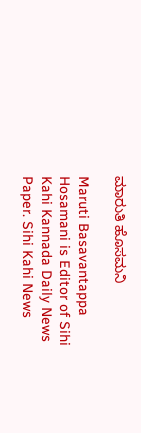ಮಾರುತಿ ಹೊಸಮನಿ

Maruti Basavantappa Hosamani is Editor of Sihi Kahi Kannada Daily News Paper. Sihi Kahi News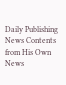Daily Publishing News Contents from His Own News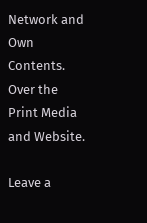Network and Own Contents. Over the Print Media and Website.

Leave a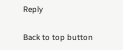Reply

Back to top button